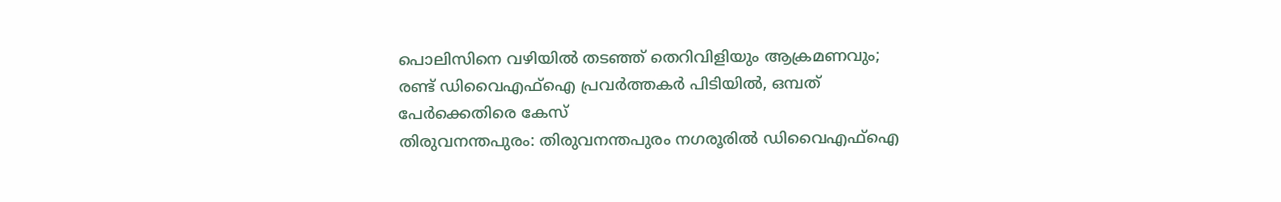പൊലിസിനെ വഴിയിൽ തടഞ്ഞ് തെറിവിളിയും ആക്രമണവും; രണ്ട് ഡിവൈഎഫ്ഐ പ്രവർത്തകർ പിടിയിൽ, ഒമ്പത് പേർക്കെതിരെ കേസ്
തിരുവനന്തപുരം: തിരുവനന്തപുരം നഗരൂരിൽ ഡിവൈഎഫ്ഐ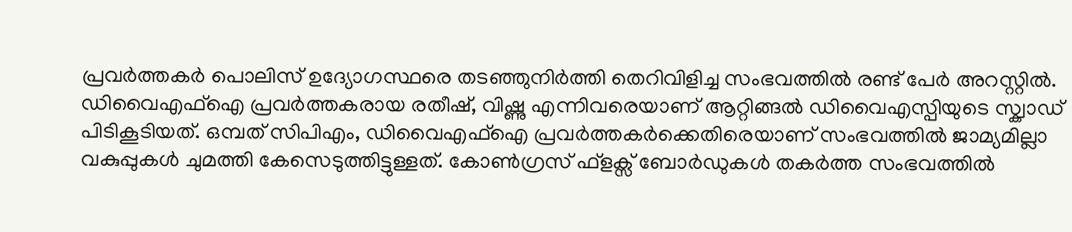പ്രവർത്തകർ പൊലിസ് ഉദ്യോഗസ്ഥരെ തടഞ്ഞുനിർത്തി തെറിവിളിച്ച സംഭവത്തിൽ രണ്ട് പേർ അറസ്റ്റിൽ. ഡിവൈഎഫ്ഐ പ്രവർത്തകരായ രതീഷ്, വിഷ്ണു എന്നിവരെയാണ് ആറ്റിങ്ങൽ ഡിവൈഎസ്പിയുടെ സ്ക്വാഡ് പിടികൂടിയത്. ഒമ്പത് സിപിഎം, ഡിവൈഎഫ്ഐ പ്രവർത്തകർക്കെതിരെയാണ് സംഭവത്തിൽ ജാമ്യമില്ലാ വകുപ്പുകൾ ചുമത്തി കേസെടുത്തിട്ടുള്ളത്. കോൺഗ്രസ് ഫ്ളക്സ് ബോർഡുകൾ തകർത്ത സംഭവത്തിൽ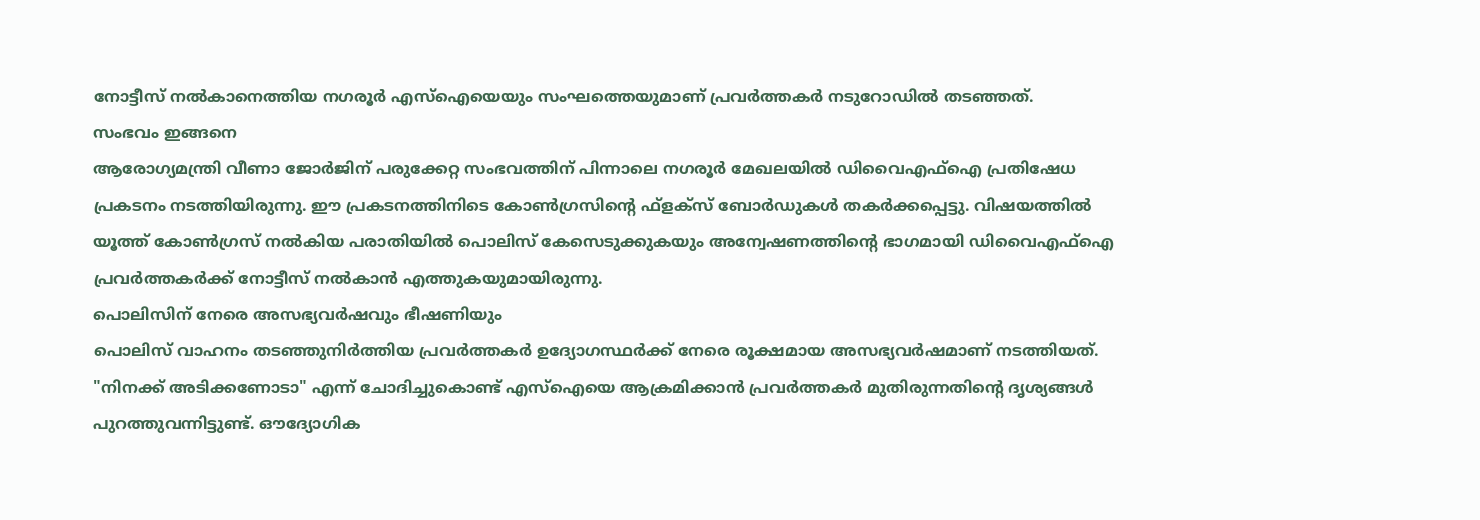നോട്ടീസ് നൽകാനെത്തിയ നഗരൂർ എസ്ഐയെയും സംഘത്തെയുമാണ് പ്രവർത്തകർ നടുറോഡിൽ തടഞ്ഞത്.
സംഭവം ഇങ്ങനെ
ആരോഗ്യമന്ത്രി വീണാ ജോർജിന് പരുക്കേറ്റ സംഭവത്തിന് പിന്നാലെ നഗരൂർ മേഖലയിൽ ഡിവൈഎഫ്ഐ പ്രതിഷേധ പ്രകടനം നടത്തിയിരുന്നു. ഈ പ്രകടനത്തിനിടെ കോൺഗ്രസിന്റെ ഫ്ളക്സ് ബോർഡുകൾ തകർക്കപ്പെട്ടു. വിഷയത്തിൽ യൂത്ത് കോൺഗ്രസ് നൽകിയ പരാതിയിൽ പൊലിസ് കേസെടുക്കുകയും അന്വേഷണത്തിന്റെ ഭാഗമായി ഡിവൈഎഫ്ഐ പ്രവർത്തകർക്ക് നോട്ടീസ് നൽകാൻ എത്തുകയുമായിരുന്നു.
പൊലിസിന് നേരെ അസഭ്യവർഷവും ഭീഷണിയും
പൊലിസ് വാഹനം തടഞ്ഞുനിർത്തിയ പ്രവർത്തകർ ഉദ്യോഗസ്ഥർക്ക് നേരെ രൂക്ഷമായ അസഭ്യവർഷമാണ് നടത്തിയത്. "നിനക്ക് അടിക്കണോടാ" എന്ന് ചോദിച്ചുകൊണ്ട് എസ്ഐയെ ആക്രമിക്കാൻ പ്രവർത്തകർ മുതിരുന്നതിന്റെ ദൃശ്യങ്ങൾ പുറത്തുവന്നിട്ടുണ്ട്. ഔദ്യോഗിക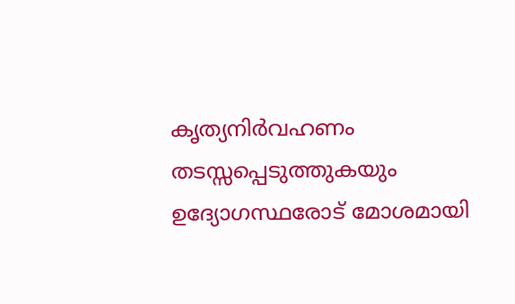കൃത്യനിർവഹണം തടസ്സപ്പെടുത്തുകയും ഉദ്യോഗസ്ഥരോട് മോശമായി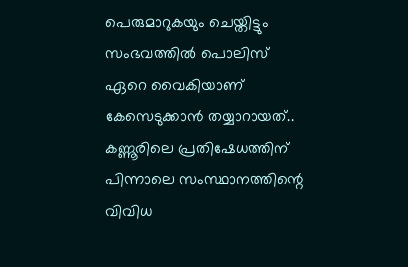പെരുമാറുകയും ചെയ്തിട്ടും സംഭവത്തിൽ പൊലിസ് ഏറെ വൈകിയാണ് കേസെടുക്കാൻ തയ്യാറായത്..
കണ്ണൂരിലെ പ്രതിഷേധത്തിന് പിന്നാലെ സംസ്ഥാനത്തിന്റെ വിവിധ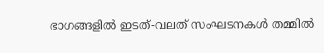ഭാഗങ്ങളിൽ ഇടത്-വലത് സംഘടനകൾ തമ്മിൽ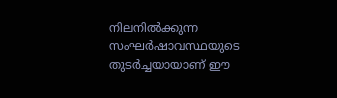നിലനിൽക്കുന്ന സംഘർഷാവസ്ഥയുടെ തുടർച്ചയായാണ് ഈ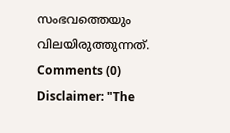സംഭവത്തെയും വിലയിരുത്തുന്നത്.
Comments (0)
Disclaimer: "The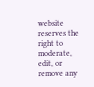website reserves the right to moderate, edit, or remove any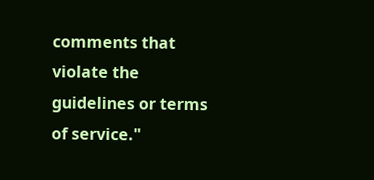comments that violate the guidelines or terms of service."